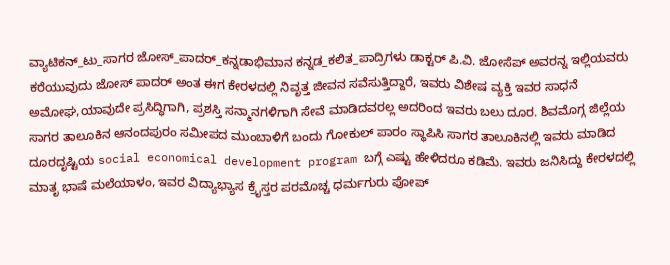ವ್ಯಾಟಿಕನ್_ಟು_ಸಾಗರ ಜೋಸ್_ಪಾದರ್_ಕನ್ನಡಾಭಿಮಾನ ಕನ್ನಡ_ಕಲಿತ_ಪಾದ್ರಿಗಳು ಡಾಕ್ಟರ್ ಪಿ.ವಿ. ಜೋಸೆಪ್ ಅವರನ್ನ ಇಲ್ಲಿಯವರು ಕರೆಯುವುದು ಜೋಸ್ ಪಾದರ್ ಅಂತ ಈಗ ಕೇರಳದಲ್ಲಿ ನಿವೃತ್ತ ಜೀವನ ಸವೆಸುತ್ತಿದ್ದಾರೆ, ಇವರು ವಿಶೇಷ ವ್ಯಕ್ತಿ ಇವರ ಸಾಧನೆ ಅಮೋಘ,ಯಾವುದೇ ಪ್ರಸಿದ್ಧಿಗಾಗಿ, ಪ್ರಶಸ್ತಿ ಸನ್ಮಾನಗಳಿಗಾಗಿ ಸೇವೆ ಮಾಡಿದವರಲ್ಲ ಅದರಿಂದ ಇವರು ಬಲು ದೂರ. ಶಿವಮೊಗ್ಗ ಜಿಲ್ಲೆಯ ಸಾಗರ ತಾಲೂಕಿನ ಆನಂದಪುರಂ ಸಮೀಪದ ಮುಂಬಾಳಿಗೆ ಬಂದು ಗೋಕುಲ್ ಪಾರಂ ಸ್ಥಾಪಿಸಿ ಸಾಗರ ತಾಲೂಕಿನಲ್ಲಿ ಇವರು ಮಾಡಿದ ದೂರದೃಷ್ಟಿಯ social economical development program ಬಗ್ಗೆ ಎಷ್ಟು ಹೇಳಿದರೂ ಕಡಿಮೆ. ಇವರು ಜನಿಸಿದ್ದು ಕೇರಳದಲ್ಲಿ ಮಾತೃ ಭಾಷೆ ಮಲೆಯಾಳಂ, ಇವರ ವಿದ್ಯಾಭ್ಯಾಸ ಕ್ರೈಸ್ತರ ಪರಮೊಚ್ಚ ಧರ್ಮಗುರು ಪೋಪ್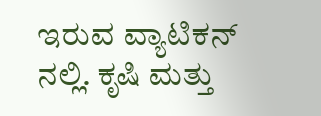ಇರುವ ವ್ಯಾಟಿಕನ್ ನಲ್ಲಿ. ಕೃಷಿ ಮತ್ತು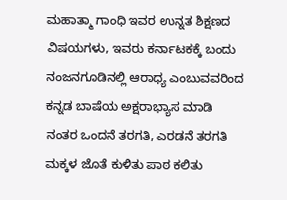ಮಹಾತ್ಮಾ ಗಾಂಧಿ ಇವರ ಉನ್ನತ ಶಿಕ್ಷಣದ ವಿಷಯಗಳು, ಇವರು ಕರ್ನಾಟಕಕ್ಕೆ ಬಂದು ನಂಜನಗೂಡಿನಲ್ಲಿ ಆರಾಧ್ಯ ಎಂಬುವವರಿಂದ ಕನ್ನಡ ಬಾಷೆಯ ಅಕ್ಷರಾಭ್ಯಾಸ ಮಾಡಿ ನಂತರ ಒಂದನೆ ತರಗತಿ, ಎರಡನೆ ತರಗತಿ ಮಕ್ಕಳ ಜೊತೆ ಕುಳಿತು ಪಾಠ ಕಲಿತು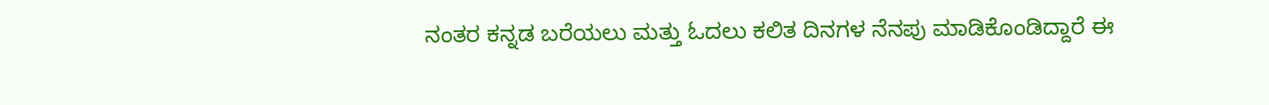ನಂತರ ಕನ್ನಡ ಬರೆಯಲು ಮತ್ತು ಓದಲು ಕಲಿತ ದಿನಗಳ ನೆನಪು ಮಾಡಿಕೊಂಡಿದ್ದಾರೆ ಈ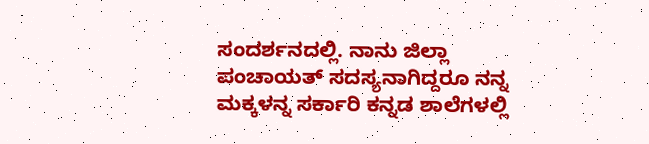ಸಂದರ್ಶನದಲ್ಲಿ. ನಾನು ಜಿಲ್ಲಾ ಪಂಚಾಯತ್ ಸದಸ್ಯನಾಗಿದ್ದರೂ ನನ್ನ ಮಕ್ಕಳನ್ನ ಸರ್ಕಾರಿ ಕನ್ನಡ ಶಾಲೆಗಳಲ್ಲಿ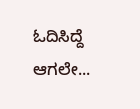ಓದಿಸಿದ್ದೆ ಆಗಲೇ...